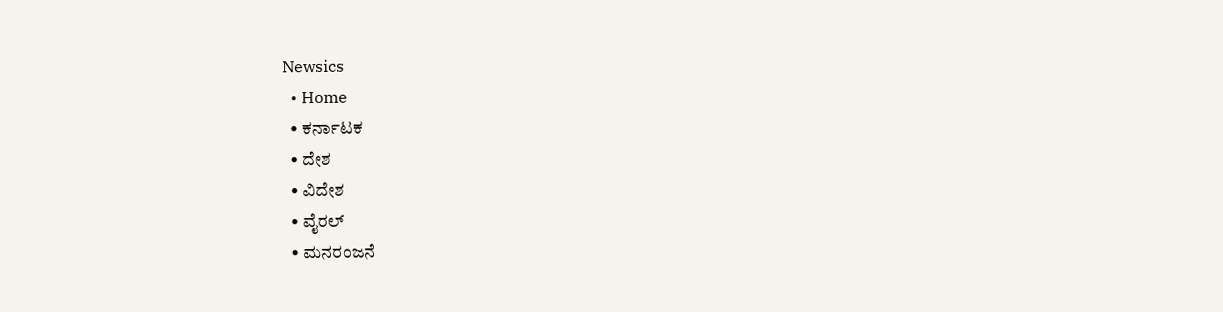Newsics
  • Home
  • ಕರ್ನಾಟಕ
  • ದೇಶ
  • ವಿದೇಶ
  • ವೈರಲ್
  • ಮನರಂಜನೆ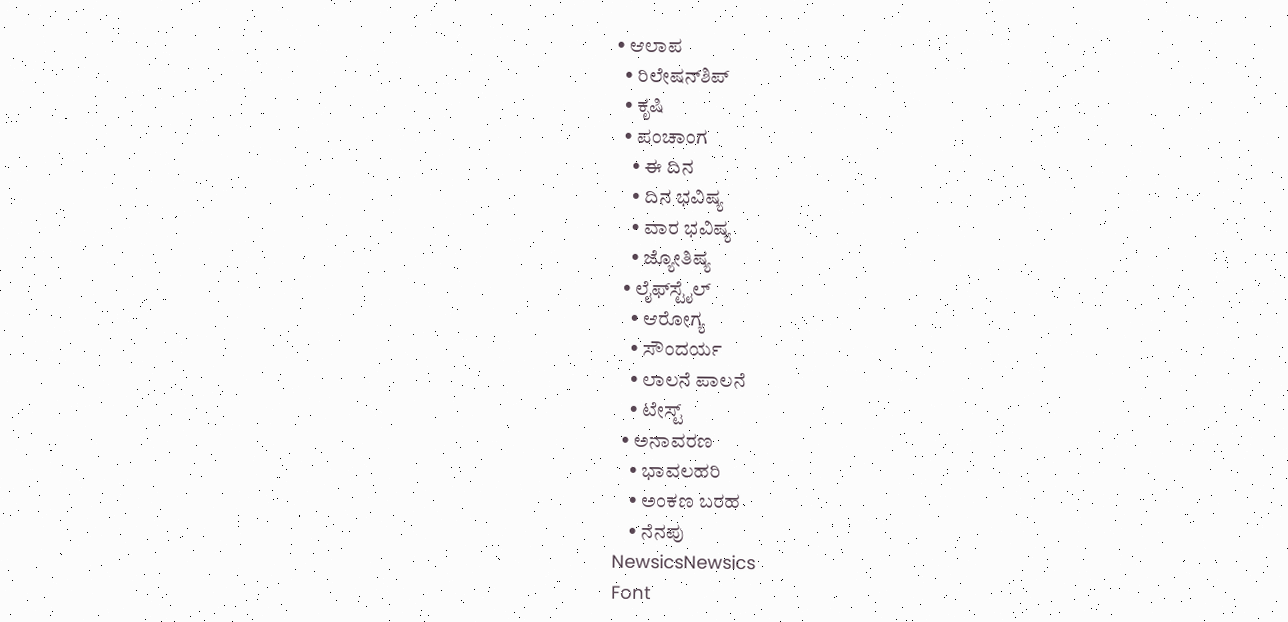• ಆಲಾಪ
  • ರಿಲೇಷನ್‌ಶಿಪ್
  • ಕೃಷಿ
  • ಪಂಚಾಂಗ
    • ಈ ದಿನ
    • ದಿನ ಭವಿಷ್ಯ
    • ವಾರ ಭವಿಷ್ಯ
    • ಜ್ಯೋತಿಷ್ಯ
  • ಲೈಫ್‌ಸ್ಟೈಲ್
    • ಆರೋಗ್ಯ
    • ಸೌಂದರ್ಯ
    • ಲಾಲನೆ ಪಾಲನೆ
    • ಟೇಸ್ಟ್
  • ಅನಾವರಣ
    • ಭಾವಲಹರಿ
    • ಅಂಕಣ ಬರಹ
    • ನೆನಪು
NewsicsNewsics
Font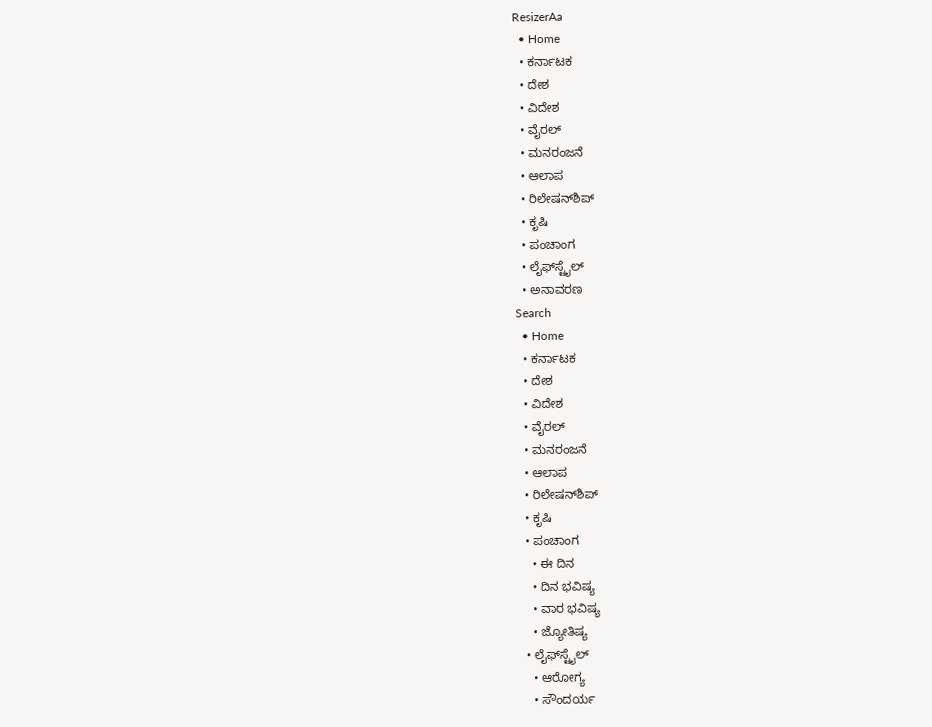ResizerAa
  • Home
  • ಕರ್ನಾಟಕ
  • ದೇಶ
  • ವಿದೇಶ
  • ವೈರಲ್
  • ಮನರಂಜನೆ
  • ಆಲಾಪ
  • ರಿಲೇಷನ್‌ಶಿಪ್
  • ಕೃಷಿ
  • ಪಂಚಾಂಗ
  • ಲೈಫ್‌ಸ್ಟೈಲ್
  • ಅನಾವರಣ
Search
  • Home
  • ಕರ್ನಾಟಕ
  • ದೇಶ
  • ವಿದೇಶ
  • ವೈರಲ್
  • ಮನರಂಜನೆ
  • ಆಲಾಪ
  • ರಿಲೇಷನ್‌ಶಿಪ್
  • ಕೃಷಿ
  • ಪಂಚಾಂಗ
    • ಈ ದಿನ
    • ದಿನ ಭವಿಷ್ಯ
    • ವಾರ ಭವಿಷ್ಯ
    • ಜ್ಯೋತಿಷ್ಯ
  • ಲೈಫ್‌ಸ್ಟೈಲ್
    • ಆರೋಗ್ಯ
    • ಸೌಂದರ್ಯ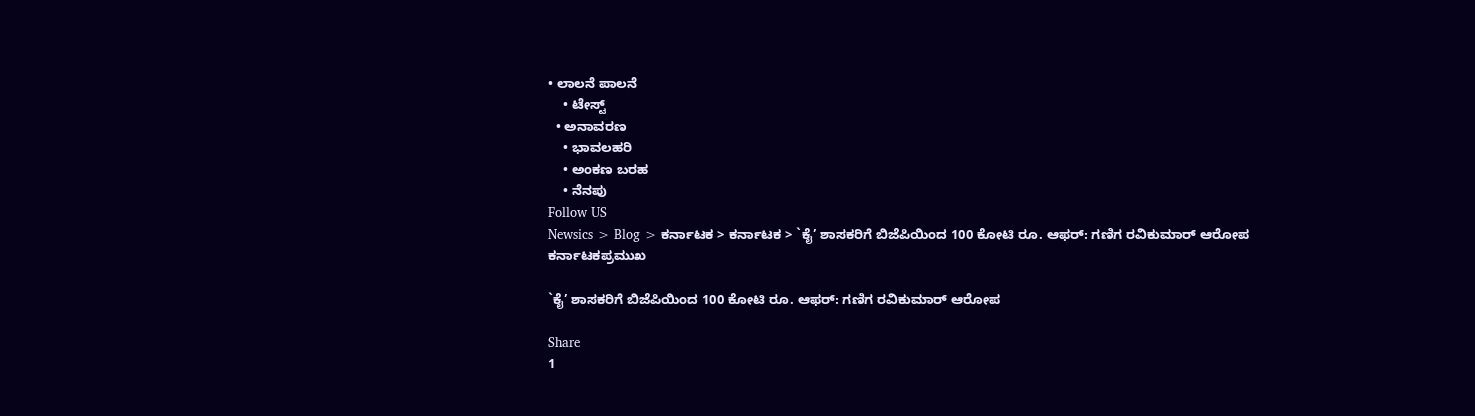• ಲಾಲನೆ ಪಾಲನೆ
    • ಟೇಸ್ಟ್
  • ಅನಾವರಣ
    • ಭಾವಲಹರಿ
    • ಅಂಕಣ ಬರಹ
    • ನೆನಪು
Follow US
Newsics > Blog > ಕರ್ನಾಟಕ > ಕರ್ನಾಟಕ > `ಕೈ’ ಶಾಸಕರಿಗೆ ಬಿಜೆಪಿಯಿಂದ 100 ಕೋಟಿ ರೂ. ಆಫರ್: ಗಣಿಗ ರವಿಕುಮಾರ್ ಆರೋಪ
ಕರ್ನಾಟಕಪ್ರಮುಖ

`ಕೈ’ ಶಾಸಕರಿಗೆ ಬಿಜೆಪಿಯಿಂದ 100 ಕೋಟಿ ರೂ. ಆಫರ್: ಗಣಿಗ ರವಿಕುಮಾರ್ ಆರೋಪ

Share
1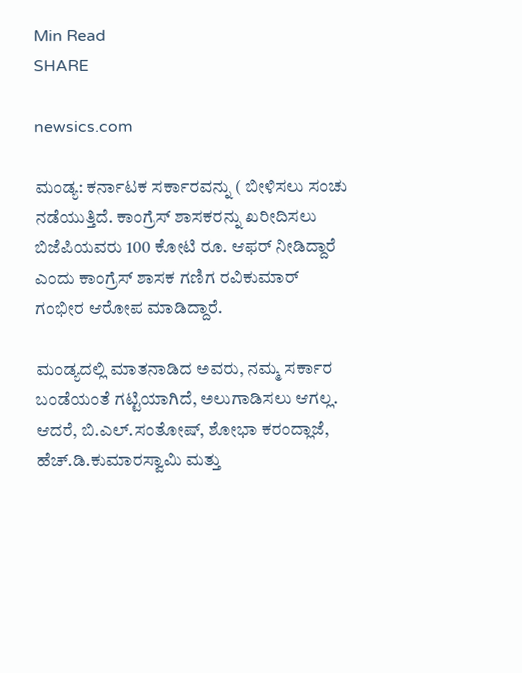Min Read
SHARE

newsics.com

ಮಂಡ್ಯ: ಕರ್ನಾಟಕ ಸರ್ಕಾರವನ್ನು ( ಬೀಳಿಸಲು ಸಂಚು ನಡೆಯುತ್ತಿದೆ. ಕಾಂಗ್ರೆಸ್ ಶಾಸಕರನ್ನು ಖರೀದಿಸಲು ಬಿಜೆಪಿಯವರು 100 ಕೋಟಿ ರೂ. ಆಫರ್ ನೀಡಿದ್ದಾರೆ ಎಂದು ಕಾಂಗ್ರೆಸ್ ಶಾಸಕ ಗಣಿಗ ರವಿಕುಮಾರ್ ಗಂಭೀರ ಆರೋಪ ಮಾಡಿದ್ದಾರೆ.

ಮಂಡ್ಯದಲ್ಲಿ ಮಾತನಾಡಿದ ಅವರು, ನಮ್ಮ ಸರ್ಕಾರ ಬಂಡೆಯಂತೆ ಗಟ್ಟಿಯಾಗಿದೆ, ಅಲುಗಾಡಿಸಲು ಆಗಲ್ಲ. ಆದರೆ, ಬಿ.ಎಲ್.ಸಂತೋಷ್, ಶೋಭಾ ಕರಂದ್ಲಾಜೆ, ಹೆಚ್.ಡಿ.ಕುಮಾರಸ್ವಾಮಿ ಮತ್ತು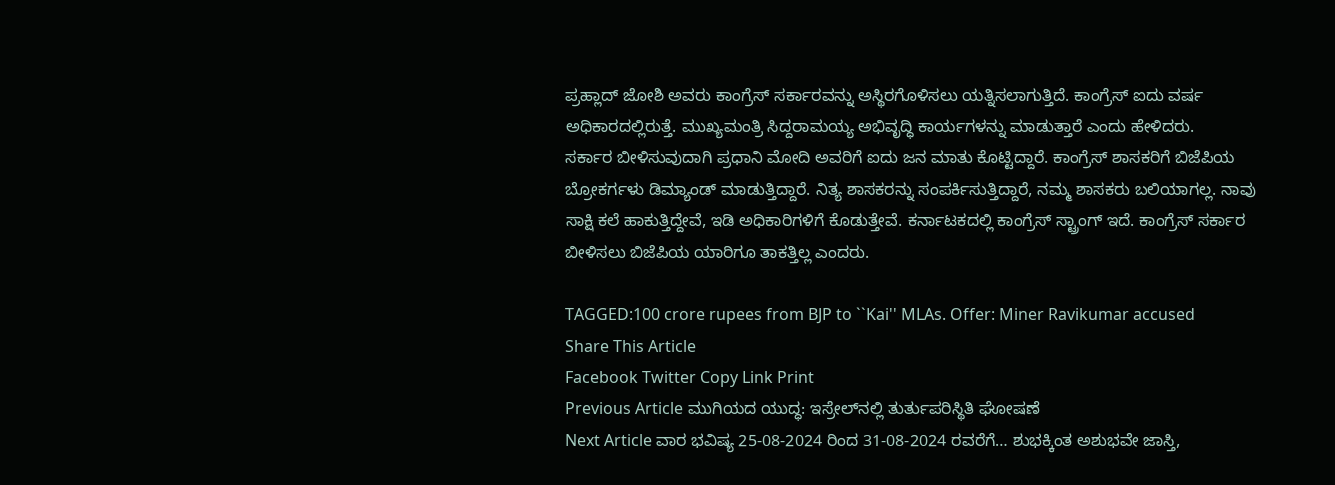ಪ್ರಹ್ಲಾದ್ ಜೋಶಿ ಅವರು ಕಾಂಗ್ರೆಸ್ ಸರ್ಕಾರವನ್ನು ಅಸ್ಥಿರಗೊಳಿಸಲು ಯತ್ನಿಸಲಾಗುತ್ತಿದೆ. ಕಾಂಗ್ರೆಸ್ ಐದು ವರ್ಷ ಅಧಿಕಾರದಲ್ಲಿರುತ್ತೆ. ಮುಖ್ಯಮಂತ್ರಿ ಸಿದ್ದರಾಮಯ್ಯ ಅಭಿವೃದ್ಧಿ ಕಾರ್ಯಗಳನ್ನು ಮಾಡುತ್ತಾರೆ ಎಂದು ಹೇಳಿದರು.
ಸರ್ಕಾರ ಬೀಳಿಸುವುದಾಗಿ ಪ್ರಧಾನಿ ಮೋದಿ ಅವರಿಗೆ ಐದು ಜನ ಮಾತು ಕೊಟ್ಟಿದ್ದಾರೆ. ಕಾಂಗ್ರೆಸ್ ಶಾಸಕರಿಗೆ ಬಿಜೆಪಿಯ ಬ್ರೋಕರ್ಗಳು ಡಿಮ್ಯಾಂಡ್ ಮಾಡುತ್ತಿದ್ದಾರೆ. ನಿತ್ಯ ಶಾಸಕರನ್ನು ಸಂಪರ್ಕಿಸುತ್ತಿದ್ದಾರೆ, ನಮ್ಮ ಶಾಸಕರು ಬಲಿಯಾಗಲ್ಲ. ನಾವು ಸಾಕ್ಷಿ ಕಲೆ ಹಾಕುತ್ತಿದ್ದೇವೆ, ಇಡಿ ಅಧಿಕಾರಿಗಳಿಗೆ ಕೊಡುತ್ತೇವೆ. ಕರ್ನಾಟಕದಲ್ಲಿ ಕಾಂಗ್ರೆಸ್ ಸ್ಟ್ರಾಂಗ್ ಇದೆ. ಕಾಂಗ್ರೆಸ್ ಸರ್ಕಾರ ಬೀಳಿಸಲು ಬಿಜೆಪಿಯ ಯಾರಿಗೂ ತಾಕತ್ತಿಲ್ಲ ಎಂದರು.

TAGGED:100 crore rupees from BJP to ``Kai'' MLAs. Offer: Miner Ravikumar accused
Share This Article
Facebook Twitter Copy Link Print
Previous Article ಮುಗಿಯದ ಯುದ್ಧ: ಇಸ್ರೇಲ್‌ನಲ್ಲಿ ತುರ್ತುಪರಿಸ್ಥಿತಿ ಘೋಷಣೆ
Next Article ವಾರ ಭವಿಷ್ಯ 25-08-2024 ರಿಂದ 31-08-2024 ರವರೆಗೆ… ಶುಭಕ್ಕಿಂತ ಅಶುಭವೇ ಜಾಸ್ತಿ,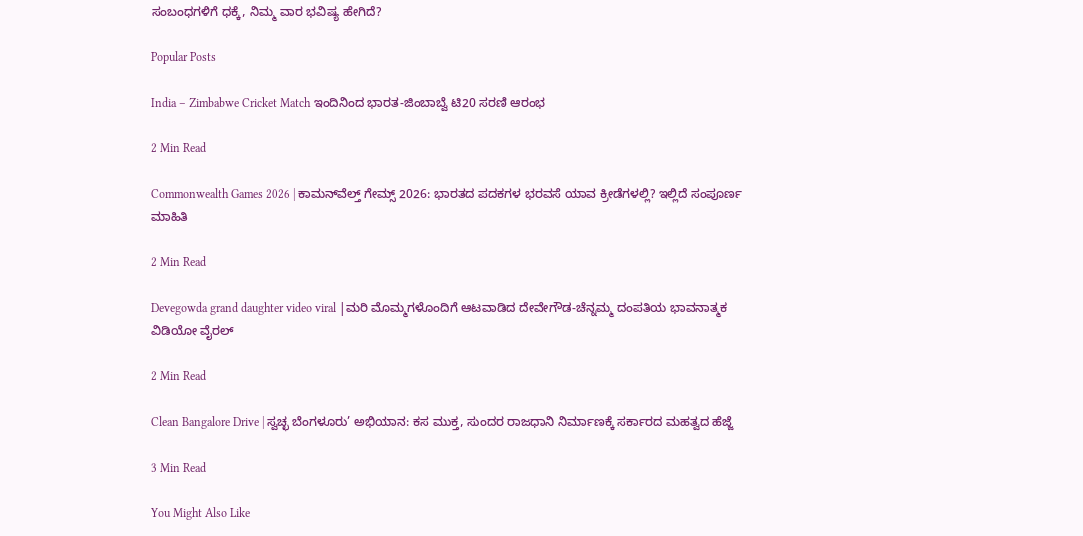ಸಂಬಂಧಗಳಿಗೆ ಧಕ್ಕೆ, ನಿಮ್ಮ ವಾರ ಭವಿಷ್ಯ ಹೇಗಿದೆ?

Popular Posts

India – Zimbabwe Cricket Match ಇಂದಿನಿಂದ ಭಾರತ-ಜಿಂಬಾಬ್ವೆ ಟಿ20 ಸರಣಿ ಆರಂಭ

2 Min Read

Commonwealth Games 2026 | ಕಾಮನ್‌ವೆಲ್ತ್ ಗೇಮ್ಸ್ 2026: ಭಾರತದ ಪದಕಗಳ ಭರವಸೆ ಯಾವ ಕ್ರೀಡೆಗಳಲ್ಲಿ? ಇಲ್ಲಿದೆ ಸಂಪೂರ್ಣ ಮಾಹಿತಿ

2 Min Read

Devegowda grand daughter video viral |ಮರಿ ಮೊಮ್ಮಗಳೊಂದಿಗೆ ಆಟವಾಡಿದ ದೇವೇಗೌಡ-ಚೆನ್ನಮ್ಮ ದಂಪತಿಯ ಭಾವನಾತ್ಮಕ ವಿಡಿಯೋ ವೈರಲ್

2 Min Read

Clean Bangalore Drive | ಸ್ವಚ್ಛ ಬೆಂಗಳೂರು’ ಅಭಿಯಾನ: ಕಸ ಮುಕ್ತ, ಸುಂದರ ರಾಜಧಾನಿ ನಿರ್ಮಾಣಕ್ಕೆ ಸರ್ಕಾರದ ಮಹತ್ವದ ಹೆಜ್ಜೆ

3 Min Read

You Might Also Like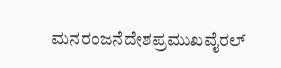ಮನರಂಜನೆದೇಶಪ್ರಮುಖವೈರಲ್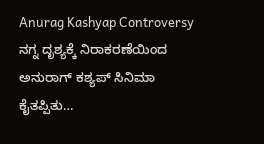Anurag Kashyap Controversy ನಗ್ನ ದೃಶ್ಯಕ್ಕೆ ನಿರಾಕರಣೆಯಿಂದ ಅನುರಾಗ್ ಕಶ್ಯಪ್ ಸಿನಿಮಾ ಕೈತಪ್ಪಿತು…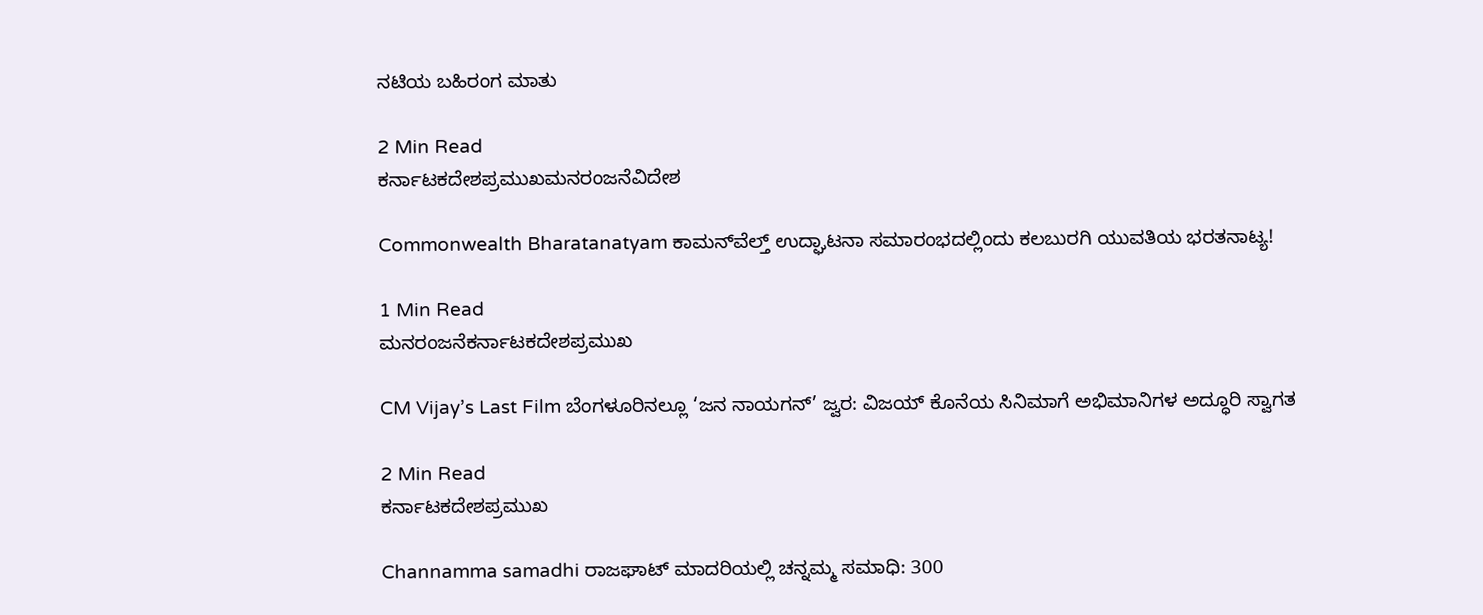ನಟಿಯ ಬಹಿರಂಗ ಮಾತು

2 Min Read
ಕರ್ನಾಟಕದೇಶಪ್ರಮುಖಮನರಂಜನೆವಿದೇಶ

Commonwealth Bharatanatyam ಕಾಮನ್‌ವೆಲ್ತ್ ಉದ್ಘಾಟನಾ ಸಮಾರಂಭದಲ್ಲಿಂದು ಕಲಬುರಗಿ ಯುವತಿಯ ಭರತನಾಟ್ಯ!

1 Min Read
ಮನರಂಜನೆಕರ್ನಾಟಕದೇಶಪ್ರಮುಖ

CM Vijay’s Last Film ಬೆಂಗಳೂರಿನಲ್ಲೂ ‘ಜನ ನಾಯಗನ್’ ಜ್ವರ: ವಿಜಯ್ ಕೊನೆಯ ಸಿನಿಮಾಗೆ ಅಭಿಮಾನಿಗಳ ಅದ್ಧೂರಿ ಸ್ವಾಗತ

2 Min Read
ಕರ್ನಾಟಕದೇಶಪ್ರಮುಖ

Channamma samadhi ರಾಜಘಾಟ್ ಮಾದರಿಯಲ್ಲಿ ಚನ್ನಮ್ಮ ಸಮಾಧಿ: 300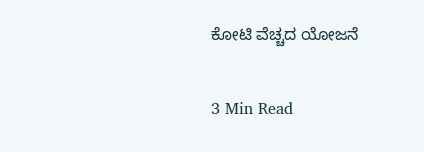ಕೋಟಿ‌ ವೆಚ್ಚದ ಯೋಜನೆ

3 Min Read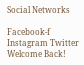Social Networks

Facebook-f Instagram Twitter
Welcome Back!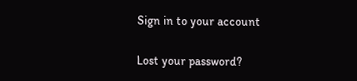Sign in to your account

Lost your password?